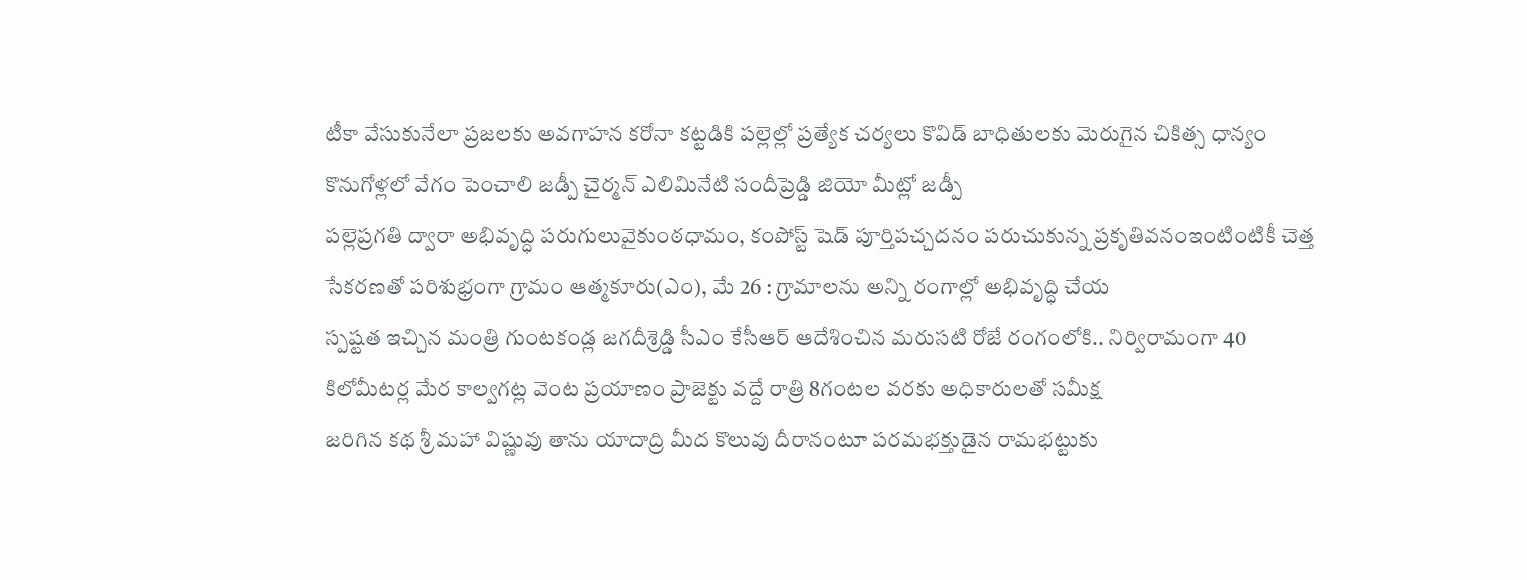టీకా వేసుకునేలా ప్రజలకు అవగాహన కరోనా కట్టడికి పల్లెల్లో ప్రత్యేక చర్యలు కొవిడ్ బాధితులకు మెరుగైన చికిత్స ధాన్యం కొనుగోళ్లలో వేగం పెంచాలి జడ్పీ చైర్మన్ ఎలిమినేటి సందీప్రెడ్డి జియో మీట్లో జడ్పీ
పల్లెప్రగతి ద్వారా అభివృద్ధి పరుగులువైకుంఠధామం, కంపోస్ట్ షెడ్ పూర్తిపచ్చదనం పరుచుకున్న ప్రకృతివనంఇంటింటికీ చెత్త సేకరణతో పరిశుభ్రంగా గ్రామం ఆత్మకూరు(ఎం), మే 26 : గ్రామాలను అన్ని రంగాల్లో అభివృద్ధి చేయ
స్పష్టత ఇచ్చిన మంత్రి గుంటకండ్ల జగదీశ్రెడ్డి సీఎం కేసీఆర్ ఆదేశించిన మరుసటి రోజే రంగంలోకి.. నిర్విరామంగా 40 కిలోమీటర్ల మేర కాల్వగట్ల వెంట ప్రయాణం ప్రాజెక్టు వద్దే రాత్రి 8గంటల వరకు అధికారులతో సమీక్ష
జరిగిన కథ శ్రీ మహా విష్ణువు తాను యాదాద్రి మీద కొలువు దీరానంటూ పరమభక్తుడైన రామభట్టుకు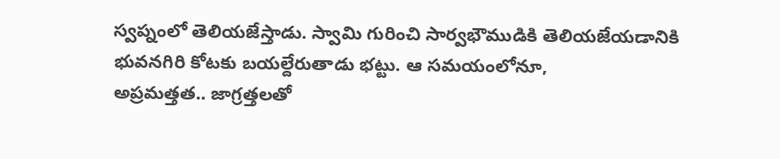స్వప్నంలో తెలియజేస్తాడు. స్వామి గురించి సార్వభౌముడికి తెలియజేయడానికి భువనగిరి కోటకు బయల్దేరుతాడు భట్టు. ఆ సమయంలోనూ,
అప్రమత్తత.. జాగ్రత్తలతో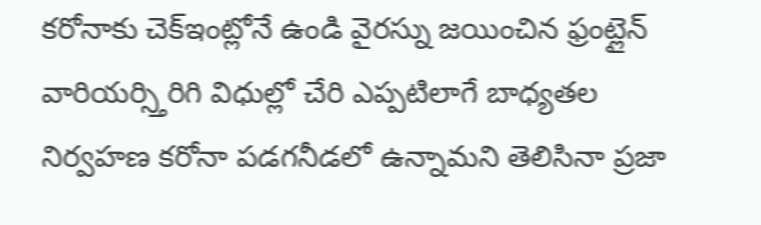కరోనాకు చెక్ఇంట్లోనే ఉండి వైరస్ను జయించిన ఫ్రంట్లైన్ వారియర్స్తిరిగి విధుల్లో చేరి ఎప్పటిలాగే బాధ్యతల నిర్వహణ కరోనా పడగనీడలో ఉన్నామని తెలిసినా ప్రజా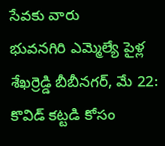సేవకు వారు
భువనగిరి ఎమ్మెల్యే పైళ్ల శేఖర్రెడ్డి బీబీనగర్, మే 22: కొవిడ్ కట్టడి కోసం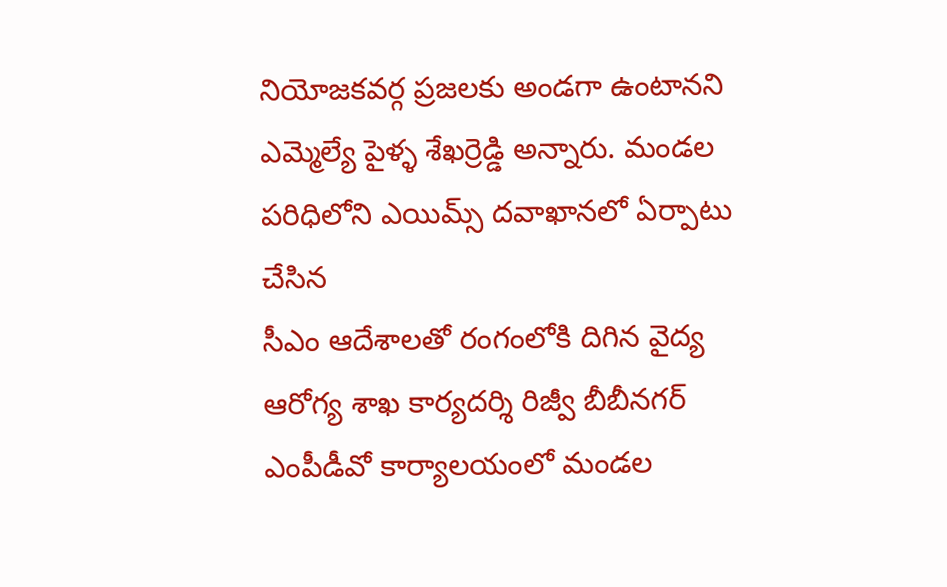నియోజకవర్గ ప్రజలకు అండగా ఉంటానని ఎమ్మెల్యే పైళ్ళ శేఖర్రెడ్డి అన్నారు. మండల పరిధిలోని ఎయిమ్స్ దవాఖానలో ఏర్పాటు చేసిన
సీఎం ఆదేశాలతో రంగంలోకి దిగిన వైద్య ఆరోగ్య శాఖ కార్యదర్శి రిజ్వీ బీబీనగర్ ఎంపీడీవో కార్యాలయంలో మండల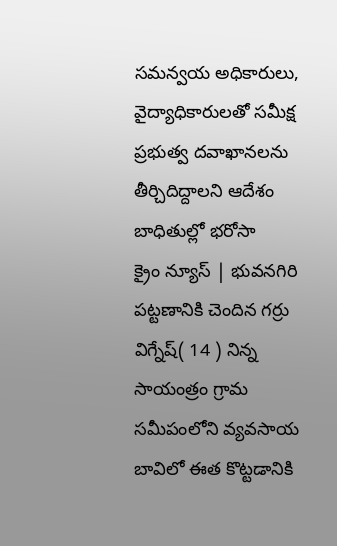సమన్వయ అధికారులు, వైద్యాధికారులతో సమీక్ష ప్రభుత్వ దవాఖానలను తీర్చిదిద్దాలని ఆదేశం బాధితుల్లో భరోసా
క్రైం న్యూస్ | భువనగిరి పట్టణానికి చెందిన గర్రు విగ్నేష్( 14 ) నిన్న సాయంత్రం గ్రామ సమీపంలోని వ్యవసాయ బావిలో ఈత కొట్టడానికి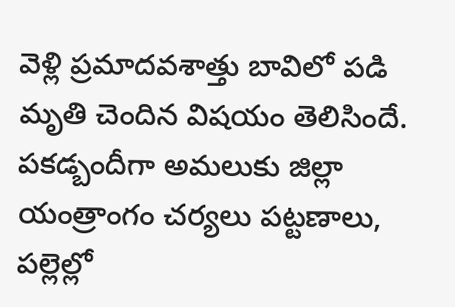వెళ్లి ప్రమాదవశాత్తు బావిలో పడి మృతి చెందిన విషయం తెలిసిందే.
పకడ్బందీగా అమలుకు జిల్లా యంత్రాంగం చర్యలు పట్టణాలు, పల్లెల్లో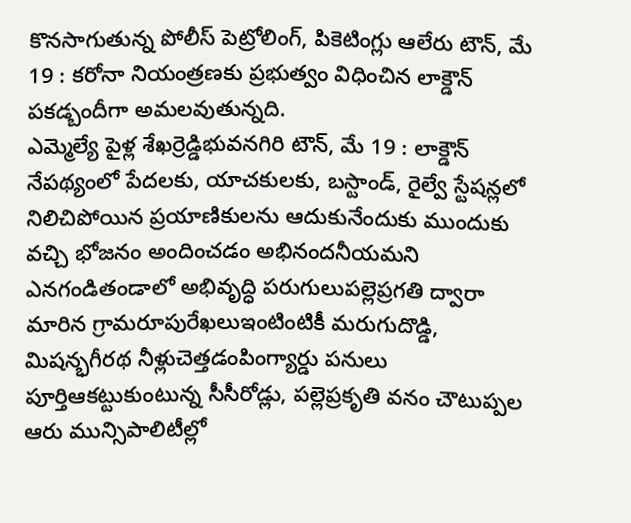కొనసాగుతున్న పోలీస్ పెట్రోలింగ్, పికెటింగ్లు ఆలేరు టౌన్, మే 19 : కరోనా నియంత్రణకు ప్రభుత్వం విధించిన లాక్డౌన్ పకడ్బందీగా అమలవుతున్నది.
ఎమ్మెల్యే పైళ్ల శేఖర్రెడ్డిభువనగిరి టౌన్, మే 19 : లాక్డౌన్ నేపథ్యంలో పేదలకు, యాచకులకు, బస్టాండ్, రైల్వే స్టేషన్లలో నిలిచిపోయిన ప్రయాణికులను ఆదుకునేందుకు ముందుకు వచ్చి భోజనం అందించడం అభినందనీయమని
ఎనగండితండాలో అభివృద్ధి పరుగులుపల్లెప్రగతి ద్వారా మారిన గ్రామరూపురేఖలుఇంటింటికీ మరుగుదొడ్డి, మిషన్భగీరథ నీళ్లుచెత్తడంపింగ్యార్డు పనులు పూర్తిఆకట్టుకుంటున్న సీసీరోడ్లు, పల్లెప్రకృతి వనం చౌటుప్పల
ఆరు మున్సిపాలిటీల్లో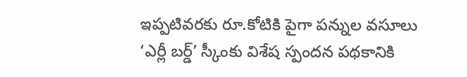ఇప్పటివరకు రూ.కోటికి పైగా పన్నుల వసూలు ‘ఎర్లీ బర్డ్’ స్కీంకు విశేష స్పందన పథకానికి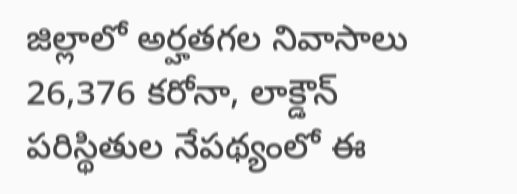జిల్లాలో అర్హతగల నివాసాలు 26,376 కరోనా, లాక్డౌన్ పరిస్థితుల నేపథ్యంలో ఈ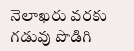నెలాఖరు వరకు గడువు పొడిగి